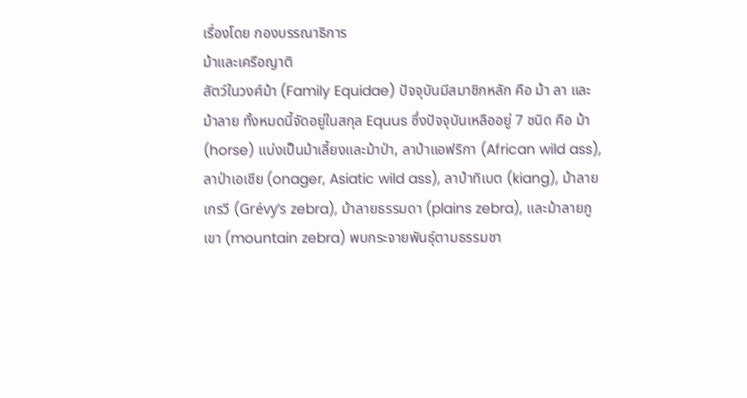เรื่องโดย กองบรรณาธิการ
ม้าและเครือญาติ
สัตว์ในวงศ์ม้า (Family Equidae) ปัจจุบันมีสมาชิกหลัก คือ ม้า ลา และม้าลาย ทั้งหมดนี้จัดอยู่ในสกุล Equus ซึ่งปัจจุบันเหลืออยู่ 7 ชนิด คือ ม้า (horse) แบ่งเป็นม้าเลี้ยงและม้าป่า, ลาป่าแอฟริกา (African wild ass), ลาป่าเอเชีย (onager, Asiatic wild ass), ลาป่าทิเบต (kiang), ม้าลายเกรวี (Grévy’s zebra), ม้าลายธรรมดา (plains zebra), และม้าลายภูเขา (mountain zebra) พบกระจายพันธุ์ตามธรรมชา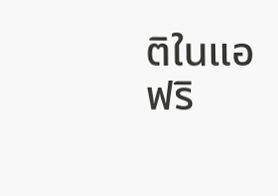ติในแอฟริ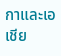กาและเอเชีย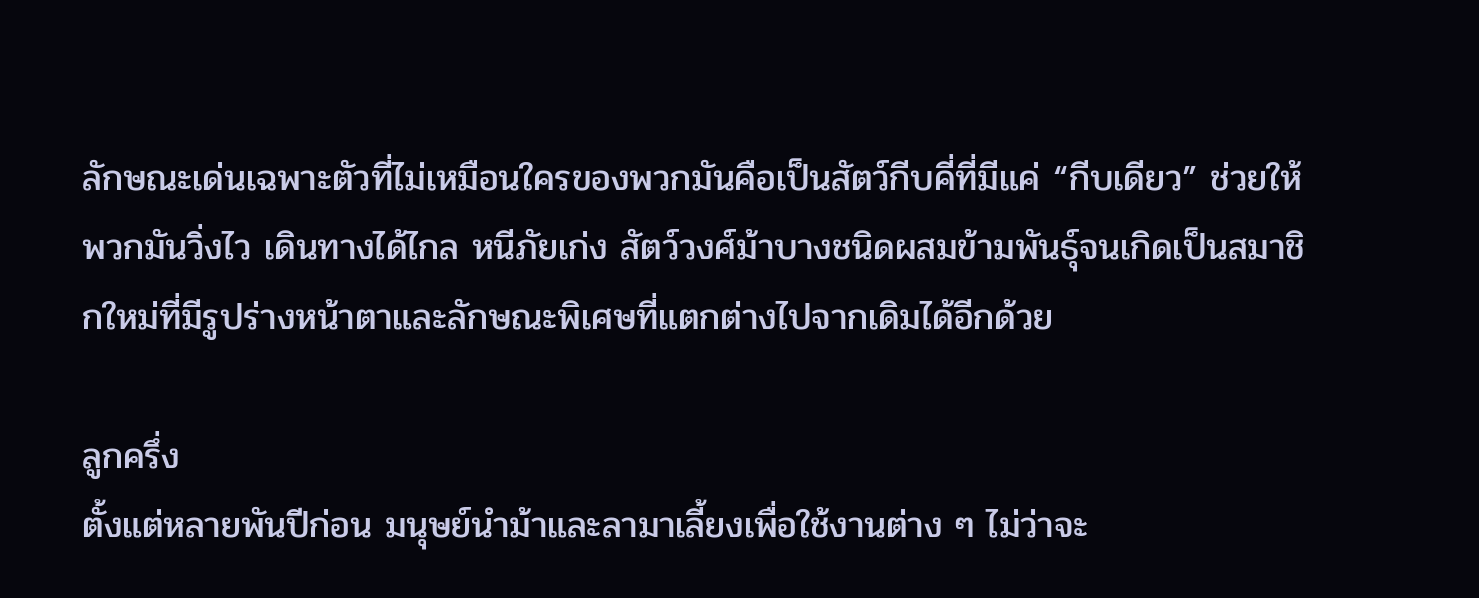ลักษณะเด่นเฉพาะตัวที่ไม่เหมือนใครของพวกมันคือเป็นสัตว์กีบคี่ที่มีแค่ “กีบเดียว” ช่วยให้พวกมันวิ่งไว เดินทางได้ไกล หนีภัยเก่ง สัตว์วงศ์ม้าบางชนิดผสมข้ามพันธุ์จนเกิดเป็นสมาชิกใหม่ที่มีรูปร่างหน้าตาและลักษณะพิเศษที่แตกต่างไปจากเดิมได้อีกด้วย

ลูกครึ่ง
ตั้งแต่หลายพันปีก่อน มนุษย์นำม้าและลามาเลี้ยงเพื่อใช้งานต่าง ๆ ไม่ว่าจะ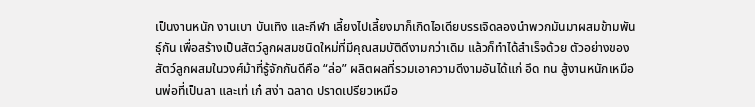เป็นงานหนัก งานเบา บันเทิง และกีฬา เลี้ยงไปเลี้ยงมาก็เกิดไอเดียบรรเจิดลองนำพวกมันมาผสมข้ามพันธุ์กัน เพื่อสร้างเป็นสัตว์ลูกผสมชนิดใหม่ที่มีคุณสมบัติดีงามกว่าเดิม แล้วก็ทำได้สำเร็จด้วย ตัวอย่างของสัตว์ลูกผสมในวงศ์ม้าที่รู้จักกันดีคือ “ล่อ” ผลิตผลที่รวมเอาความดีงามอันได้แก่ อึด ทน สู้งานหนักเหมือนพ่อที่เป็นลา และเท่ เก๋ สง่า ฉลาด ปราดเปรียวเหมือ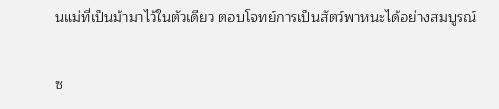นแม่ที่เป็นม้ามาไว้ในตัวเดียว ตอบโจทย์การเป็นสัตว์พาหนะได้อย่างสมบูรณ์

ซ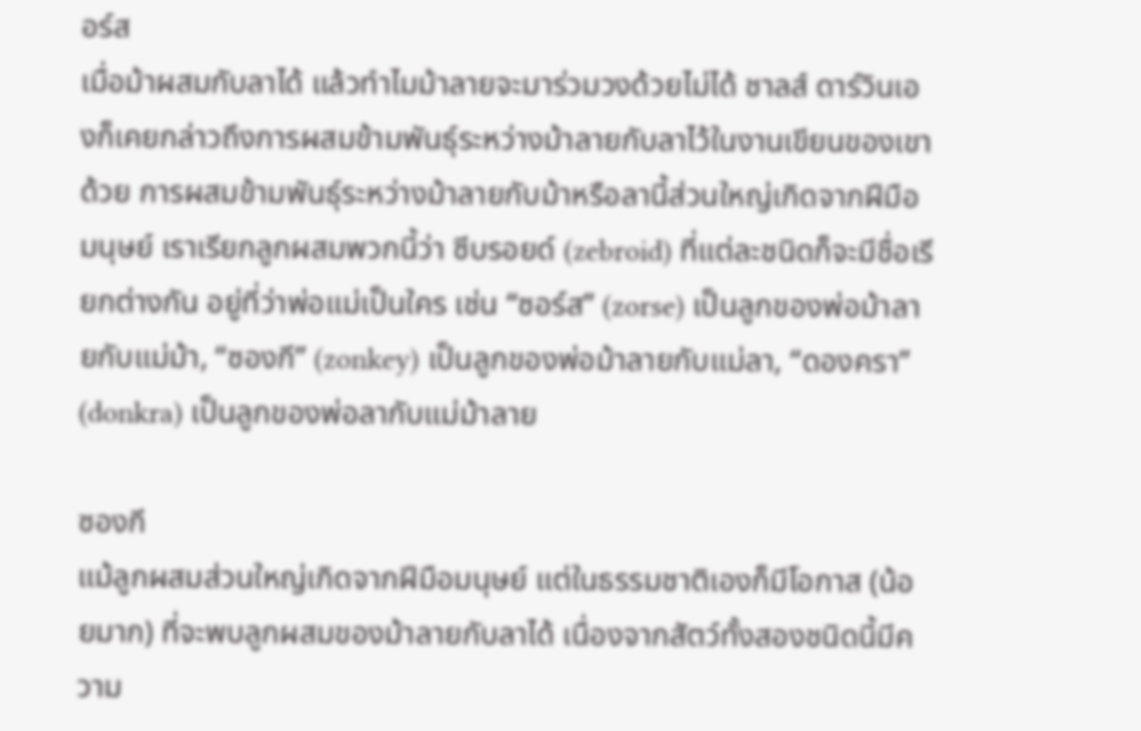อร์ส
เมื่อม้าผสมกับลาได้ แล้วทำไมม้าลายจะมาร่วมวงด้วยไม่ได้ ชาลส์ ดาร์วินเองก็เคยกล่าวถึงการผสมข้ามพันธุ์ระหว่างม้าลายกับลาไว้ในงานเขียนของเขาด้วย การผสมข้ามพันธุ์ระหว่างม้าลายกับม้าหรือลานี้ส่วนใหญ่เกิดจากฝีมือมนุษย์ เราเรียกลูกผสมพวกนี้ว่า ซีบรอยด์ (zebroid) ที่แต่ละชนิดก็จะมีชื่อเรียกต่างกัน อยู่ที่ว่าพ่อแม่เป็นใคร เช่น “ซอร์ส” (zorse) เป็นลูกของพ่อม้าลายกับแม่ม้า, “ซองกี” (zonkey) เป็นลูกของพ่อม้าลายกับแม่ลา, “ดองครา” (donkra) เป็นลูกของพ่อลากับแม่ม้าลาย

ซองกี
แม้ลูกผสมส่วนใหญ่เกิดจากฝีมือมนุษย์ แต่ในธรรมชาติเองก็มีโอกาส (น้อยมาก) ที่จะพบลูกผสมของม้าลายกับลาได้ เนื่องจากสัตว์ทั้งสองชนิดนี้มีความ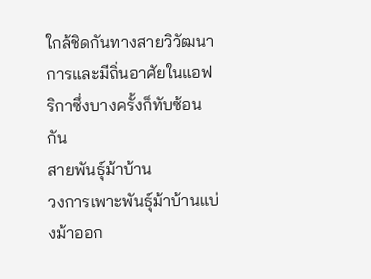ใกล้ชิดกันทางสายวิวัฒนาการและมีถิ่นอาศัยในแอฟริกาซึ่งบางครั้งก็ทับซ้อนกัน
สายพันธุ์ม้าบ้าน
วงการเพาะพันธุ์ม้าบ้านแบ่งม้าออก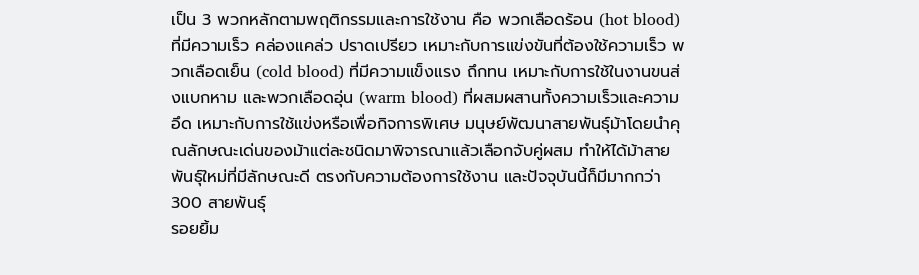เป็น 3 พวกหลักตามพฤติกรรมและการใช้งาน คือ พวกเลือดร้อน (hot blood) ที่มีความเร็ว คล่องแคล่ว ปราดเปรียว เหมาะกับการแข่งขันที่ต้องใช้ความเร็ว พวกเลือดเย็น (cold blood) ที่มีความแข็งแรง ถึกทน เหมาะกับการใช้ในงานขนส่งแบกหาม และพวกเลือดอุ่น (warm blood) ที่ผสมผสานทั้งความเร็วและความอึด เหมาะกับการใช้แข่งหรือเพื่อกิจการพิเศษ มนุษย์พัฒนาสายพันธุ์ม้าโดยนำคุณลักษณะเด่นของม้าแต่ละชนิดมาพิจารณาแล้วเลือกจับคู่ผสม ทำให้ได้ม้าสายพันธุ์ใหม่ที่มีลักษณะดี ตรงกับความต้องการใช้งาน และปัจจุบันนี้ก็มีมากกว่า 300 สายพันธุ์
รอยยิ้ม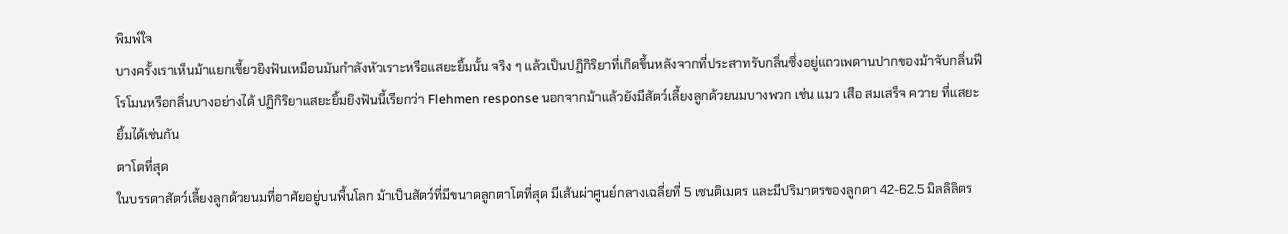พิมพ์ใจ
บางครั้งเราเห็นม้าแยกเขี้ยวยิงฟันเหมือนมันกำลังหัวเราะหรือแสยะยิ้มนั้น จริง ๆ แล้วเป็นปฏิกิริยาที่เกิดขึ้นหลังจากที่ประสาทรับกลิ่นซึ่งอยู่แถวเพดานปากของม้าจับกลิ่นฟีโรโมนหรือกลิ่นบางอย่างได้ ปฏิกิริยาแสยะยิ้มยิงฟันนี้เรียกว่า Flehmen response นอกจากม้าแล้วยังมีสัตว์เลี้ยงลูกด้วยนมบางพวก เช่น แมว เสือ สมเสร็จ ควาย ที่แสยะยิ้มได้เช่นกัน
ตาโตที่สุด
ในบรรดาสัตว์เลี้ยงลูกด้วยนมที่อาศัยอยู่บนพื้นโลก ม้าเป็นสัตว์ที่มีขนาดลูกตาโตที่สุด มีเส้นผ่าศูนย์กลางเฉลี่ยที่ 5 เซนติเมตร และมีปริมาตรของลูกตา 42-62.5 มิลลิลิตร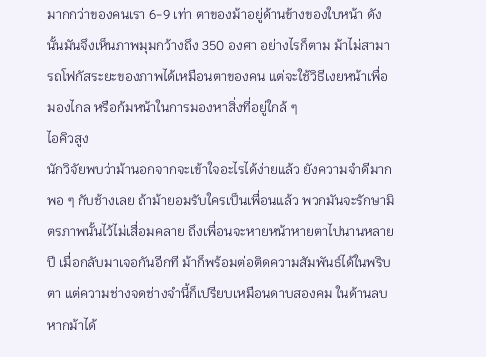มากกว่าของคนเรา 6-9 เท่า ตาของม้าอยู่ด้านข้างของใบหน้า ดังนั้นมันจึงเห็นภาพมุมกว้างถึง 350 องศา อย่างไรก็ตาม ม้าไม่สามารถโฟกัสระยะของภาพได้เหมือนตาของคน แต่จะใช้วิธีเงยหน้าเพื่อมองไกล หรือก้มหน้าในการมองหาสิ่งที่อยู่ใกล้ ๆ
ไอคิวสูง
นักวิจัยพบว่าม้านอกจากจะเข้าใจอะไรได้ง่ายแล้ว ยังความจำดีมากพอ ๆ กับช้างเลย ถ้าม้ายอมรับใครเป็นเพื่อนแล้ว พวกมันจะรักษามิตรภาพนั้นไว้ไม่เสื่อมคลาย ถึงเพื่อนจะหายหน้าหายตาไปนานหลายปี เมื่อกลับมาเจอกันอีกที ม้าก็พร้อมต่อติดความสัมพันธ์ได้ในพริบตา แต่ความช่างจดช่างจำนี้ก็เปรียบเหมือนดาบสองคม ในด้านลบ หากม้าได้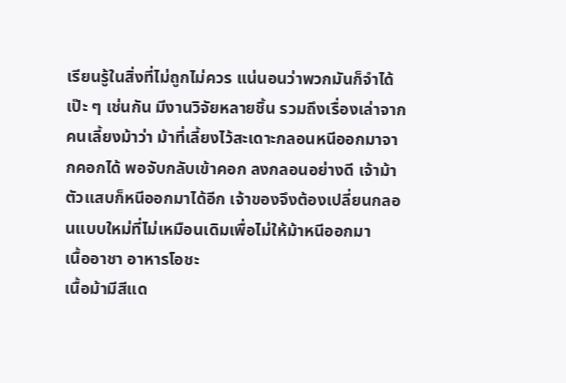เรียนรู้ในสิ่งที่ไม่ถูกไม่ควร แน่นอนว่าพวกมันก็จำได้เป๊ะ ๆ เช่นกัน มีงานวิจัยหลายชิ้น รวมถึงเรื่องเล่าจากคนเลี้ยงม้าว่า ม้าที่เลี้ยงไว้สะเดาะกลอนหนีออกมาจากคอกได้ พอจับกลับเข้าคอก ลงกลอนอย่างดี เจ้าม้าตัวแสบก็หนีออกมาได้อีก เจ้าของจึงต้องเปลี่ยนกลอนแบบใหม่ที่ไม่เหมือนเดิมเพื่อไม่ให้ม้าหนีออกมา
เนื้ออาชา อาหารโอชะ
เนื้อม้ามีสีแด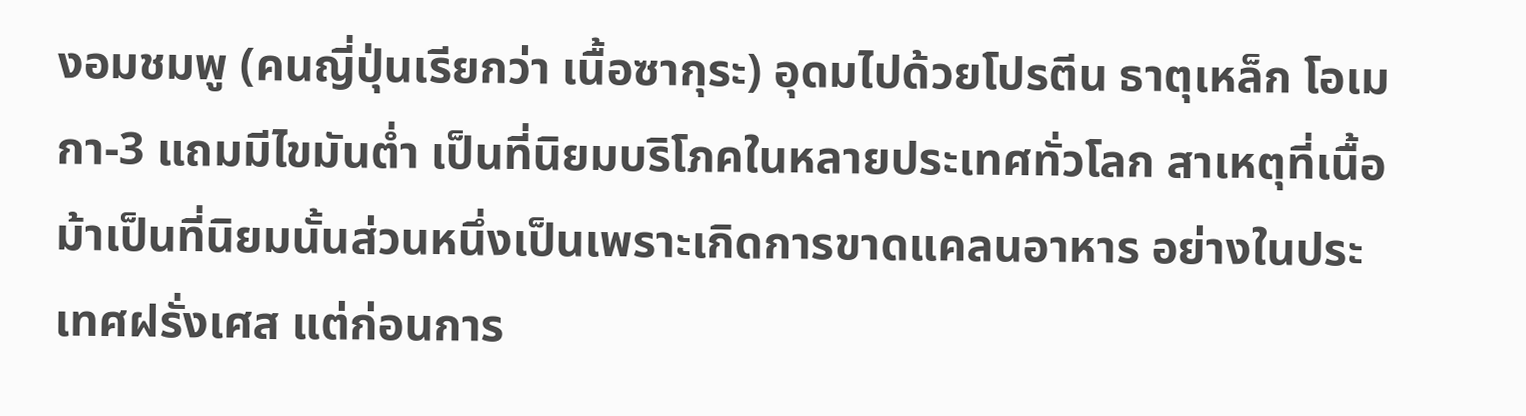งอมชมพู (คนญี่ปุ่นเรียกว่า เนื้อซากุระ) อุดมไปด้วยโปรตีน ธาตุเหล็ก โอเมกา-3 แถมมีไขมันต่ำ เป็นที่นิยมบริโภคในหลายประเทศทั่วโลก สาเหตุที่เนื้อม้าเป็นที่นิยมนั้นส่วนหนึ่งเป็นเพราะเกิดการขาดแคลนอาหาร อย่างในประเทศฝรั่งเศส แต่ก่อนการ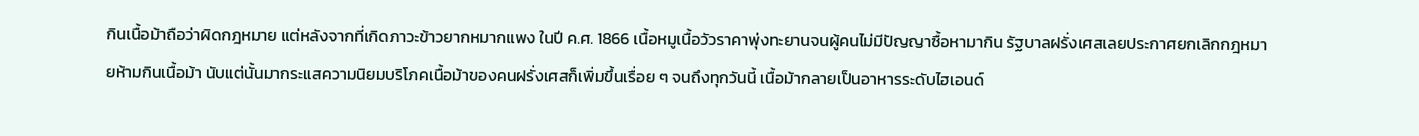กินเนื้อม้าถือว่าผิดกฎหมาย แต่หลังจากที่เกิดภาวะข้าวยากหมากแพง ในปี ค.ศ. 1866 เนื้อหมูเนื้อวัวราคาพุ่งทะยานจนผู้คนไม่มีปัญญาซื้อหามากิน รัฐบาลฝรั่งเศสเลยประกาศยกเลิกกฎหมายห้ามกินเนื้อม้า นับแต่นั้นมากระแสความนิยมบริโภคเนื้อม้าของคนฝรั่งเศสก็เพิ่มขึ้นเรื่อย ๆ จนถึงทุกวันนี้ เนื้อม้ากลายเป็นอาหารระดับไฮเอนด์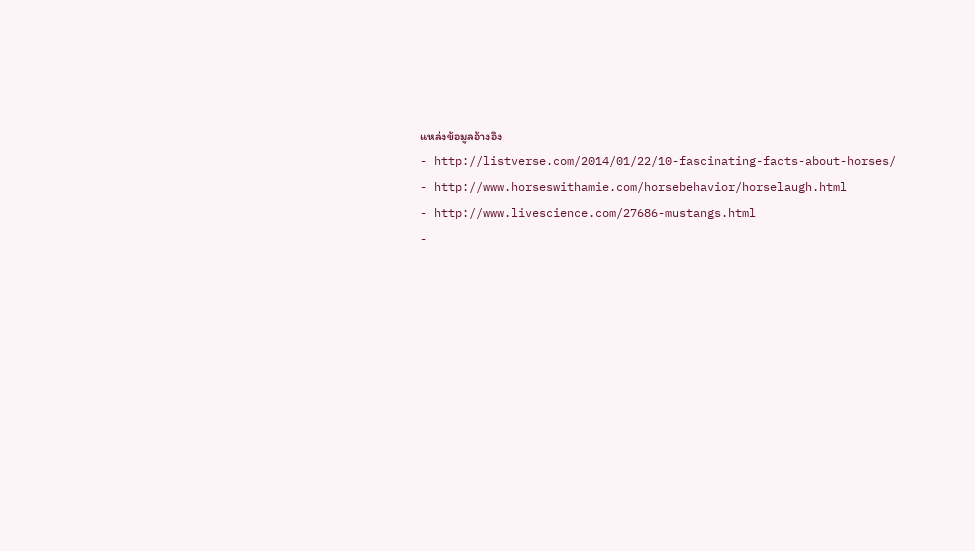แหล่งข้อมูลอ้างอิง
- http://listverse.com/2014/01/22/10-fascinating-facts-about-horses/
- http://www.horseswithamie.com/horsebehavior/horselaugh.html
- http://www.livescience.com/27686-mustangs.html
-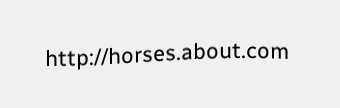http://horses.about.com